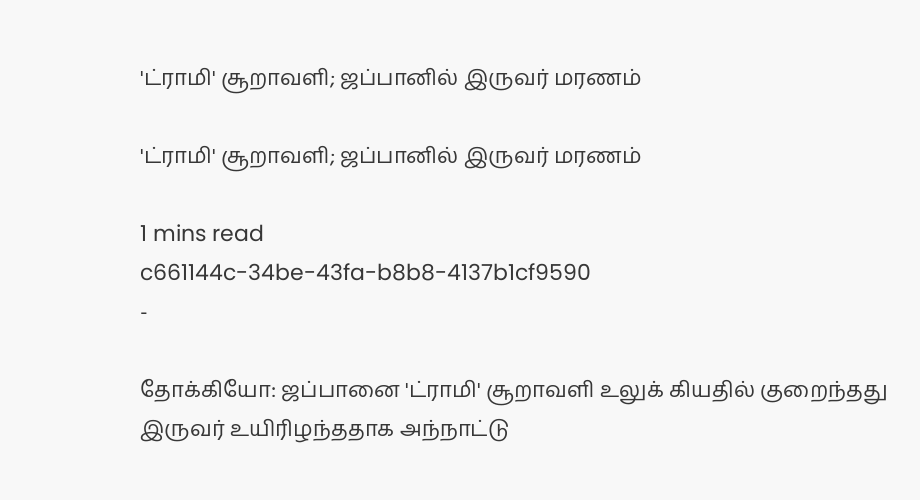'ட்ராமி' சூறாவளி; ஜப்பானில் இருவர் மரணம்

'ட்ராமி' சூறாவளி; ஜப்பானில் இருவர் மரணம்

1 mins read
c661144c-34be-43fa-b8b8-4137b1cf9590
-

தோக்கியோ: ஜப்பானை 'ட்ராமி' சூறாவளி உலுக் கியதில் குறைந்தது இருவர் உயிரிழந்ததாக அந்நாட்டு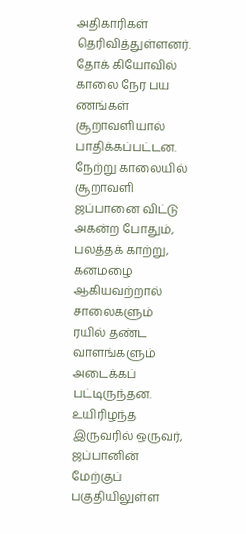அதிகாரிகள் தெரிவித்துள்ளனர். தோக் கியோவில் காலை நேர பய ணங்கள் சூறாவளியால் பாதிக்கப்பட்டன. நேற்று காலையில் சூறாவளி ஜப்பானை விட்டு அகன்ற போதும், பலத்தக் காற்று, கனமழை ஆகியவற்றால் சாலைகளும் ரயில் தண்ட வாளங்களும் அடைக்கப் பட்டிருந்தன. உயிரிழந்த இருவரில் ஒருவர், ஜப்பானின் மேற்குப் பகுதியிலுள்ள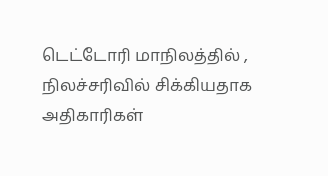டெட்டோரி மாநிலத்தில் , நிலச்சரிவில் சிக்கியதாக அதிகாரிகள்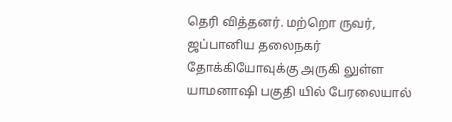தெரி வித்தனர். மற்றொ ருவர், ஜப்பானிய தலைநகர் தோக்கியோவுக்கு அருகி லுள்ள யாமனா‌ஷி பகுதி யில் பேரலையால்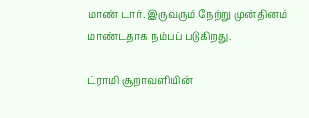மாண் டார். இருவரும் நேற்று முன்தினம் மாண்டதாக நம்பப் படுகிறது.

ட்ராமி சூறாவளியின்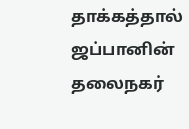தாக்கத்தால் ஜப்பானின் தலைநகர்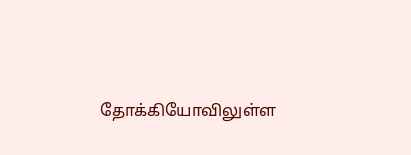தோக்கியோவிலுள்ள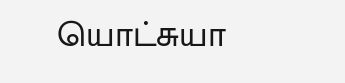யொட்சுயா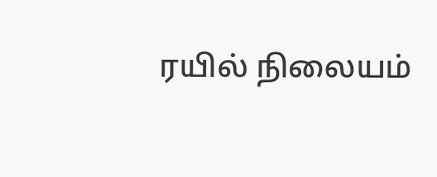ரயில் நிலையம்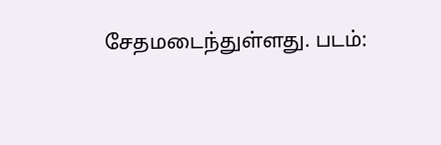சேதமடைந்துள்ளது. படம்: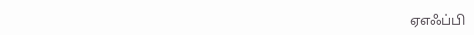ஏஎஃப்பி